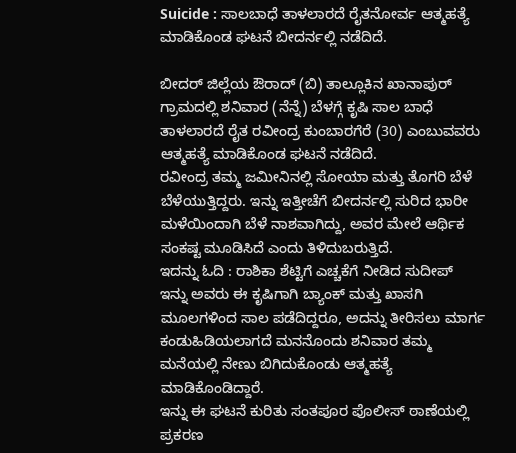Suicide : ಸಾಲಬಾಧೆ ತಾಳಲಾರದೆ ರೈತನೋರ್ವ ಆತ್ಮಹತ್ಯೆ ಮಾಡಿಕೊಂಡ ಘಟನೆ ಬೀದರ್ನಲ್ಲಿ ನಡೆದಿದೆ.

ಬೀದರ್ ಜಿಲ್ಲೆಯ ಔರಾದ್ (ಬಿ) ತಾಲ್ಲೂಕಿನ ಖಾನಾಪುರ್ ಗ್ರಾಮದಲ್ಲಿ ಶನಿವಾರ (ನೆನ್ನೆ) ಬೆಳಗ್ಗೆ ಕೃಷಿ ಸಾಲ ಬಾಧೆ ತಾಳಲಾರದೆ ರೈತ ರವೀಂದ್ರ ಕುಂಬಾರಗೆರೆ (30) ಎಂಬುವವರು ಆತ್ಮಹತ್ಯೆ ಮಾಡಿಕೊಂಡ ಘಟನೆ ನಡೆದಿದೆ.
ರವೀಂದ್ರ ತಮ್ಮ ಜಮೀನಿನಲ್ಲಿ ಸೋಯಾ ಮತ್ತು ತೊಗರಿ ಬೆಳೆ ಬೆಳೆಯುತ್ತಿದ್ದರು. ಇನ್ನು ಇತ್ತೀಚೆಗೆ ಬೀದರ್ನಲ್ಲಿ ಸುರಿದ ಭಾರೀ ಮಳೆಯಿಂದಾಗಿ ಬೆಳೆ ನಾಶವಾಗಿದ್ದು, ಅವರ ಮೇಲೆ ಆರ್ಥಿಕ ಸಂಕಷ್ಟ ಮೂಡಿಸಿದೆ ಎಂದು ತಿಳಿದುಬರುತ್ತಿದೆ.
ಇದನ್ನು ಓದಿ : ರಾಶಿಕಾ ಶೆಟ್ಟಿಗೆ ಎಚ್ಚಕೆಗೆ ನೀಡಿದ ಸುದೀಪ್
ಇನ್ನು ಅವರು ಈ ಕೃಷಿಗಾಗಿ ಬ್ಯಾಂಕ್ ಮತ್ತು ಖಾಸಗಿ ಮೂಲಗಳಿಂದ ಸಾಲ ಪಡೆದಿದ್ದರೂ, ಅದನ್ನು ತೀರಿಸಲು ಮಾರ್ಗ ಕಂಡುಹಿಡಿಯಲಾಗದೆ ಮನನೊಂದು ಶನಿವಾರ ತಮ್ಮ ಮನೆಯಲ್ಲಿ ನೇಣು ಬಿಗಿದುಕೊಂಡು ಆತ್ಮಹತ್ಯೆ ಮಾಡಿಕೊಂಡಿದ್ದಾರೆ.
ಇನ್ನು ಈ ಘಟನೆ ಕುರಿತು ಸಂತಪೂರ ಪೊಲೀಸ್ ಠಾಣೆಯಲ್ಲಿ ಪ್ರಕರಣ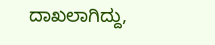ದಾಖಲಾಗಿದ್ದು,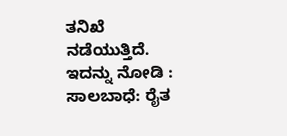ತನಿಖೆ ನಡೆಯುತ್ತಿದೆ.
ಇದನ್ನು ನೋಡಿ : ಸಾಲಬಾಧೆ: ರೈತ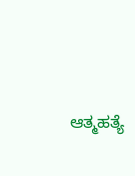ಆತ್ಮಹತ್ಯೆ